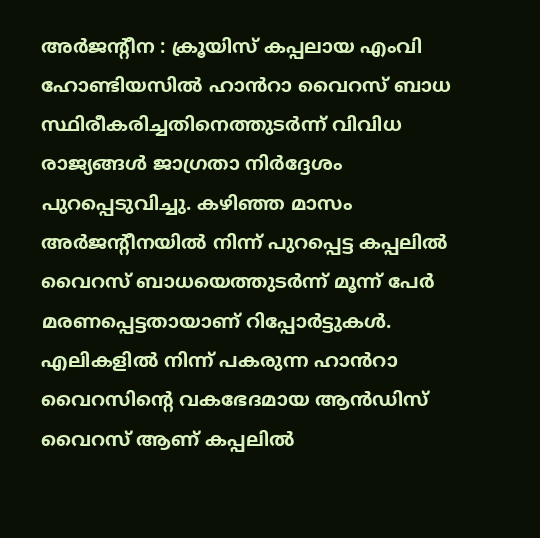അർജന്റീന : ക്രൂയിസ് കപ്പലായ എംവി ഹോണ്ടിയസിൽ ഹാൻറാ വൈറസ് ബാധ സ്ഥിരീകരിച്ചതിനെത്തുടർന്ന് വിവിധ രാജ്യങ്ങൾ ജാഗ്രതാ നിർദ്ദേശം പുറപ്പെടുവിച്ചു. കഴിഞ്ഞ മാസം അർജന്റീനയിൽ നിന്ന് പുറപ്പെട്ട കപ്പലിൽ വൈറസ് ബാധയെത്തുടർന്ന് മൂന്ന് പേർ മരണപ്പെട്ടതായാണ് റിപ്പോർട്ടുകൾ. എലികളിൽ നിന്ന് പകരുന്ന ഹാൻറാ വൈറസിന്റെ വകഭേദമായ ആൻഡിസ് വൈറസ് ആണ് കപ്പലിൽ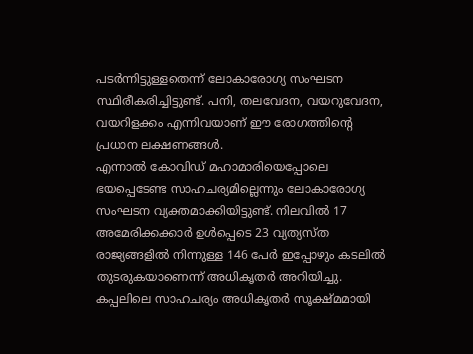പടർന്നിട്ടുള്ളതെന്ന് ലോകാരോഗ്യ സംഘടന സ്ഥിരീകരിച്ചിട്ടുണ്ട്. പനി, തലവേദന, വയറുവേദന, വയറിളക്കം എന്നിവയാണ് ഈ രോഗത്തിന്റെ പ്രധാന ലക്ഷണങ്ങൾ.
എന്നാൽ കോവിഡ് മഹാമാരിയെപ്പോലെ ഭയപ്പെടേണ്ട സാഹചര്യമില്ലെന്നും ലോകാരോഗ്യ സംഘടന വ്യക്തമാക്കിയിട്ടുണ്ട്. നിലവിൽ 17 അമേരിക്കക്കാർ ഉൾപ്പെടെ 23 വ്യത്യസ്ത രാജ്യങ്ങളിൽ നിന്നുള്ള 146 പേർ ഇപ്പോഴും കടലിൽ തുടരുകയാണെന്ന് അധികൃതർ അറിയിച്ചു. കപ്പലിലെ സാഹചര്യം അധികൃതർ സൂക്ഷ്മമായി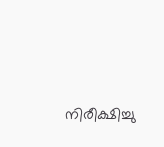നിരീക്ഷിച്ചു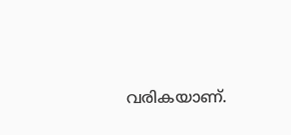വരികയാണ്.